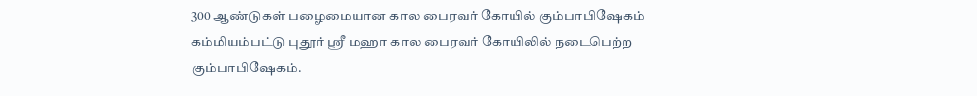300 ஆண்டுகள் பழைமையான கால பைரவர் கோயில் கும்பாபிஷேகம்
கம்மியம்பட்டு புதூர் ஸ்ரீ மஹா கால பைரவர் கோயிலில் நடைபெற்ற கும்பாபிஷேகம்.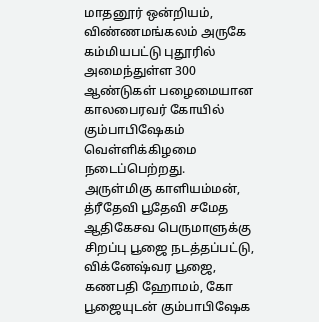மாதனூர் ஒன்றியம், விண்ணமங்கலம் அருகே கம்மியபட்டு புதூரில் அமைந்துள்ள 300 ஆண்டுகள் பழைமையான காலபைரவர் கோயில் கும்பாபிஷேகம் வெள்ளிக்கிழமை நடைப்பெற்றது.
அருள்மிகு காளியம்மன், த்ரீதேவி பூதேவி சமேத ஆதிகேசவ பெருமாளுக்கு சிறப்பு பூஜை நடத்தப்பட்டு, விக்னேஷ்வர பூஜை, கணபதி ஹோமம், கோ பூஜையுடன் கும்பாபிஷேக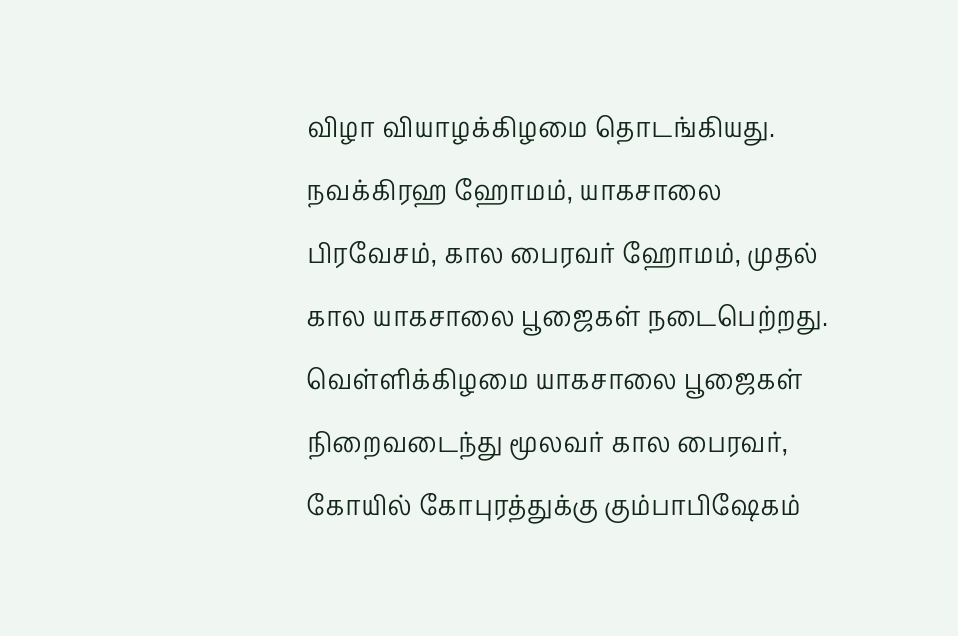விழா வியாழக்கிழமை தொடங்கியது. நவக்கிரஹ ஹோமம், யாகசாலை பிரவேசம், கால பைரவர் ஹோமம், முதல் கால யாகசாலை பூஜைகள் நடைபெற்றது.
வெள்ளிக்கிழமை யாகசாலை பூஜைகள் நிறைவடைந்து மூலவர் கால பைரவர், கோயில் கோபுரத்துக்கு கும்பாபிஷேகம்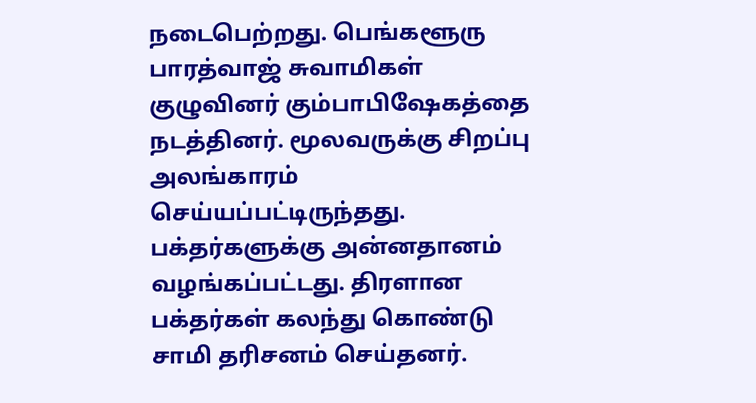நடைபெற்றது. பெங்களூரு பாரத்வாஜ் சுவாமிகள் குழுவினர் கும்பாபிஷேகத்தை நடத்தினர். மூலவருக்கு சிறப்பு அலங்காரம் செய்யப்பட்டிருந்தது. பக்தர்களுக்கு அன்னதானம் வழங்கப்பட்டது. திரளான பக்தர்கள் கலந்து கொண்டு சாமி தரிசனம் செய்தனர்.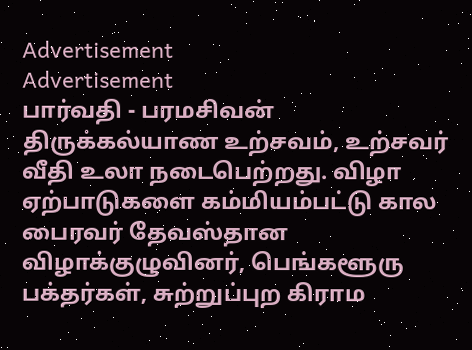Advertisement
Advertisement
பார்வதி - பரமசிவன் திருக்கல்யாண உற்சவம், உற்சவர் வீதி உலா நடைபெற்றது. விழா ஏற்பாடுகளை கம்மியம்பட்டு கால பைரவர் தேவஸ்தான விழாக்குழுவினர், பெங்களூரு பக்தர்கள், சுற்றுப்புற கிராம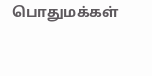பொதுமக்கள்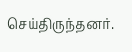செய்திருந்தனர்.